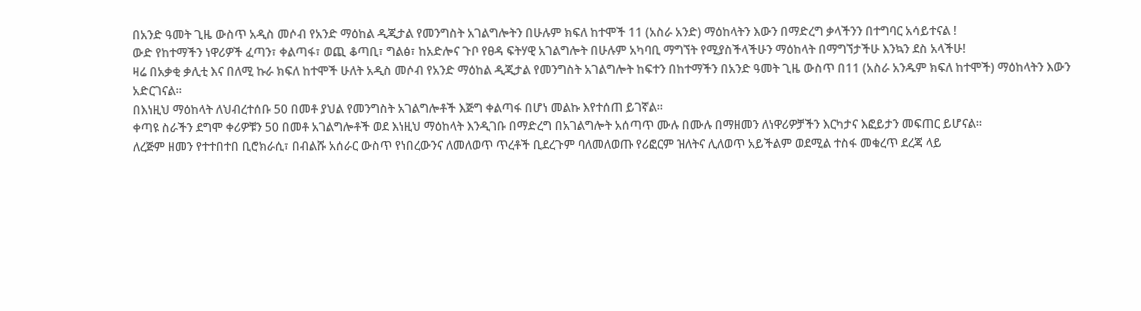በአንድ ዓመት ጊዜ ውስጥ አዲስ መሶብ የአንድ ማዕከል ዲጂታል የመንግስት አገልግሎትን በሁሉም ክፍለ ከተሞች 11 (አስራ አንድ) ማዕከላትን እውን በማድረግ ቃላችንን በተግባር አሳይተናል !
ውድ የከተማችን ነዋሪዎች ፈጣን፣ ቀልጣፋ፣ ወጪ ቆጣቢ፣ ግልፅ፣ ከአድሎና ጉቦ የፀዳ ፍትሃዊ አገልግሎት በሁሉም አካባቢ ማግኘት የሚያስችላችሁን ማዕከላት በማግኘታችሁ እንኳን ደስ አላችሁ!
ዛሬ በአቃቂ ቃሊቲ እና በለሚ ኩራ ክፍለ ከተሞች ሁለት አዲስ መሶብ የአንድ ማዕከል ዲጂታል የመንግስት አገልግሎት ከፍተን በከተማችን በአንድ ዓመት ጊዜ ውስጥ በ11 (አስራ አንዱም ክፍለ ከተሞች) ማዕከላትን እውን አድርገናል።
በእነዚህ ማዕከላት ለህብረተሰቡ 50 በመቶ ያህል የመንግስት አገልግሎቶች እጅግ ቀልጣፋ በሆነ መልኩ እየተሰጠ ይገኛል።
ቀጣዩ ስራችን ደግሞ ቀሪዎቹን 50 በመቶ አገልግሎቶች ወደ እነዚህ ማዕከላት እንዲገቡ በማድረግ በአገልግሎት አሰጣጥ ሙሉ በሙሉ በማዘመን ለነዋሪዎቻችን እርካታና እፎይታን መፍጠር ይሆናል።
ለረጅም ዘመን የተተበተበ ቢሮክራሲ፣ በብልሹ አሰራር ውስጥ የነበረውንና ለመለወጥ ጥረቶች ቢደረጉም ባለመለወጡ የሪፎርም ዝለትና ሊለወጥ አይችልም ወደሚል ተስፋ መቁረጥ ደረጃ ላይ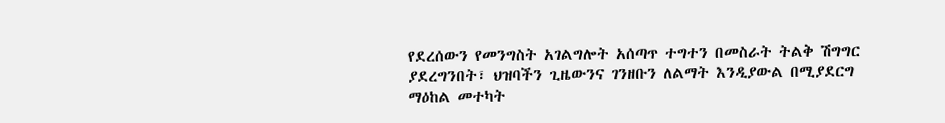የደረሰውን የመንግስት አገልግሎት አሰጣጥ ተግተን በመስራት ትልቅ ሽግግር ያደረግንበት፣ ህዝባችን ጊዜውንና ገንዘቡን ለልማት እንዲያውል በሚያደርግ ማዕከል መተካት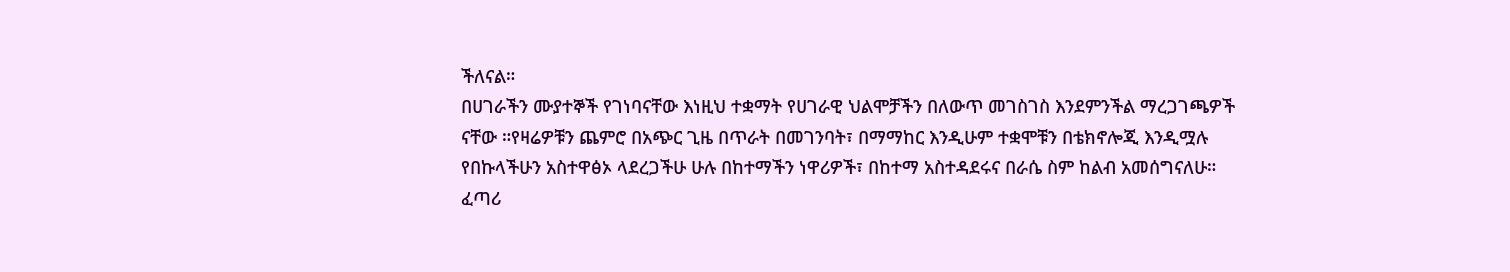ችለናል።
በሀገራችን ሙያተኞች የገነባናቸው እነዚህ ተቋማት የሀገራዊ ህልሞቻችን በለውጥ መገስገስ እንደምንችል ማረጋገጫዎች ናቸው ።የዛሬዎቹን ጨምሮ በአጭር ጊዜ በጥራት በመገንባት፣ በማማከር እንዲሁም ተቋሞቹን በቴክኖሎጂ እንዲሟሉ የበኩላችሁን አስተዋፅኦ ላደረጋችሁ ሁሉ በከተማችን ነዋሪዎች፣ በከተማ አስተዳደሩና በራሴ ስም ከልብ አመሰግናለሁ።
ፈጣሪ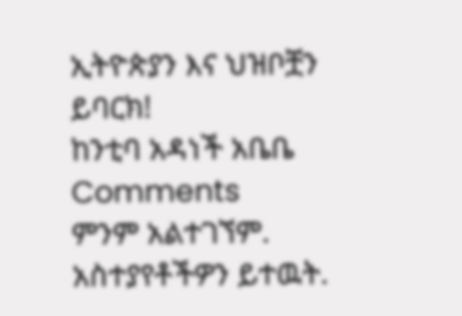ኢትዮጵያን እና ህዝቦቿን ይባርክ!
ከንቲባ አዳነች አቤቤ
Comments
ምንም አልተገኘም.
አስተያየቶችዎን ይተዉት.